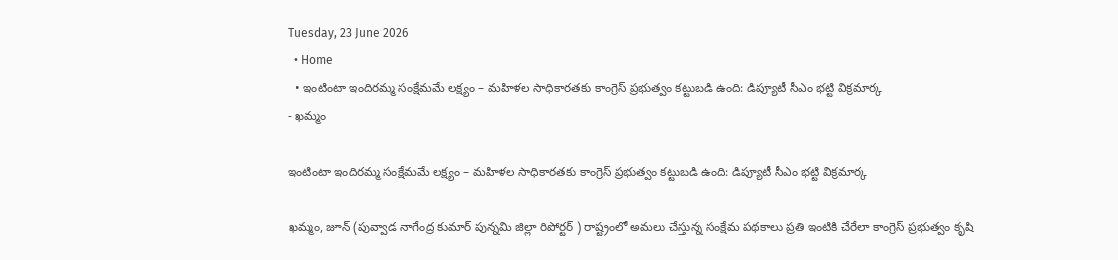Tuesday, 23 June 2026
  • Home
  • ఇంటింటా ఇందిరమ్మ సంక్షేమమే లక్ష్యం – మహిళల సాధికారతకు కాంగ్రెస్ ప్రభుత్వం కట్టుబడి ఉంది: డిప్యూటీ సీఎం భట్టి విక్రమార్క
- ఖమ్మం

ఇంటింటా ఇందిరమ్మ సంక్షేమమే లక్ష్యం – మహిళల సాధికారతకు కాంగ్రెస్ ప్రభుత్వం కట్టుబడి ఉంది: డిప్యూటీ సీఎం భట్టి విక్రమార్క

ఖమ్మం, జూన్ (పువ్వాడ నాగేంద్ర కుమార్ పున్నమి జిల్లా రిపోర్టర్ ) రాష్ట్రంలో అమలు చేస్తున్న సంక్షేమ పథకాలు ప్రతి ఇంటికి చేరేలా కాంగ్రెస్ ప్రభుత్వం కృషి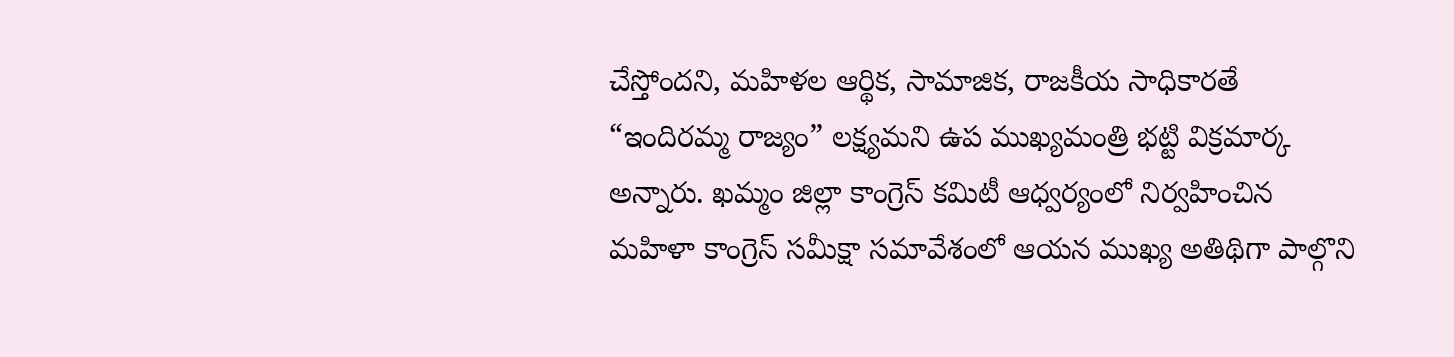చేస్తోందని, మహిళల ఆర్థిక, సామాజిక, రాజకీయ సాధికారతే “ఇందిరమ్మ రాజ్యం” లక్ష్యమని ఉప ముఖ్యమంత్రి భట్టి విక్రమార్క అన్నారు. ఖమ్మం జిల్లా కాంగ్రెస్ కమిటీ ఆధ్వర్యంలో నిర్వహించిన మహిళా కాంగ్రెస్ సమీక్షా సమావేశంలో ఆయన ముఖ్య అతిథిగా పాల్గొని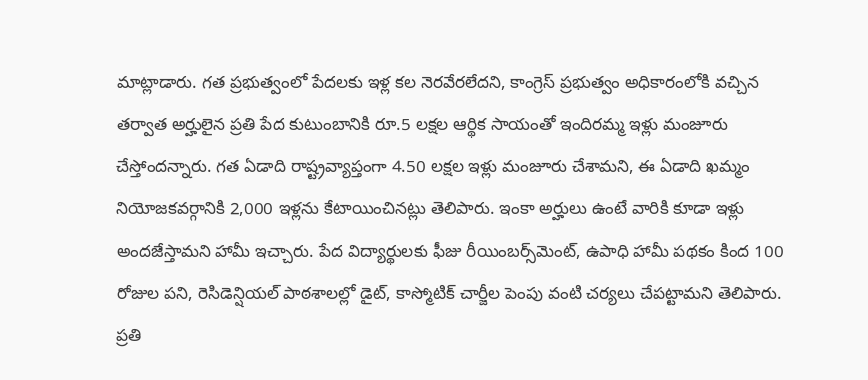మాట్లాడారు. గత ప్రభుత్వంలో పేదలకు ఇళ్ల కల నెరవేరలేదని, కాంగ్రెస్ ప్రభుత్వం అధికారంలోకి వచ్చిన తర్వాత అర్హులైన ప్రతి పేద కుటుంబానికి రూ.5 లక్షల ఆర్థిక సాయంతో ఇందిరమ్మ ఇళ్లు మంజూరు చేస్తోందన్నారు. గత ఏడాది రాష్ట్రవ్యాప్తంగా 4.50 లక్షల ఇళ్లు మంజూరు చేశామని, ఈ ఏడాది ఖమ్మం నియోజకవర్గానికి 2,000 ఇళ్లను కేటాయించినట్లు తెలిపారు. ఇంకా అర్హులు ఉంటే వారికి కూడా ఇళ్లు అందజేస్తామని హామీ ఇచ్చారు. పేద విద్యార్థులకు ఫీజు రీయింబర్స్‌మెంట్, ఉపాధి హామీ పథకం కింద 100 రోజుల పని, రెసిడెన్షియల్ పాఠశాలల్లో డైట్, కాస్మోటిక్ చార్జీల పెంపు వంటి చర్యలు చేపట్టామని తెలిపారు. ప్రతి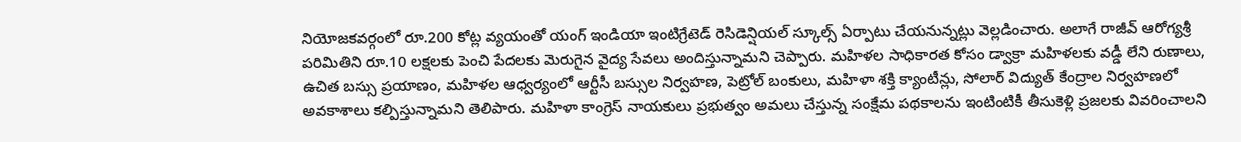నియోజకవర్గంలో రూ.200 కోట్ల వ్యయంతో యంగ్ ఇండియా ఇంటిగ్రేటెడ్ రెసిడెన్షియల్ స్కూల్స్ ఏర్పాటు చేయనున్నట్లు వెల్లడించారు. అలాగే రాజీవ్ ఆరోగ్యశ్రీ పరిమితిని రూ.10 లక్షలకు పెంచి పేదలకు మెరుగైన వైద్య సేవలు అందిస్తున్నామని చెప్పారు. మహిళల సాధికారత కోసం డ్వాక్రా మహిళలకు వడ్డీ లేని రుణాలు, ఉచిత బస్సు ప్రయాణం, మహిళల ఆధ్వర్యంలో ఆర్టీసీ బస్సుల నిర్వహణ, పెట్రోల్ బంకులు, మహిళా శక్తి క్యాంటీన్లు, సోలార్ విద్యుత్ కేంద్రాల నిర్వహణలో అవకాశాలు కల్పిస్తున్నామని తెలిపారు. మహిళా కాంగ్రెస్ నాయకులు ప్రభుత్వం అమలు చేస్తున్న సంక్షేమ పథకాలను ఇంటింటికీ తీసుకెళ్లి ప్రజలకు వివరించాలని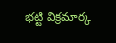భట్టి విక్రమార్క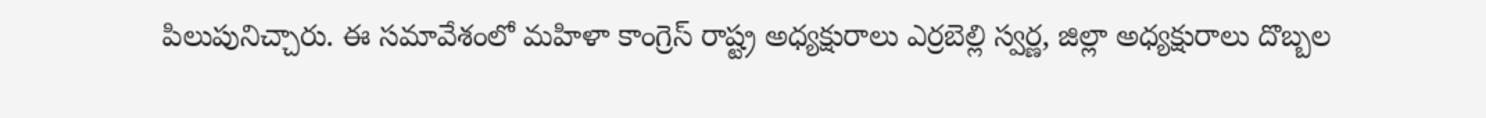పిలుపునిచ్చారు. ఈ సమావేశంలో మహిళా కాంగ్రెస్ రాష్ట్ర అధ్యక్షురాలు ఎర్రబెల్లి స్వర్ణ, జిల్లా అధ్యక్షురాలు దొబ్బల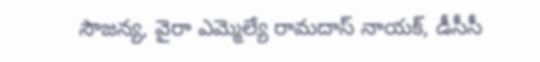సౌజన్య, వైరా ఎమ్మెల్యే రామదాస్ నాయక్, డీసీసీ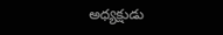అధ్యక్షుడు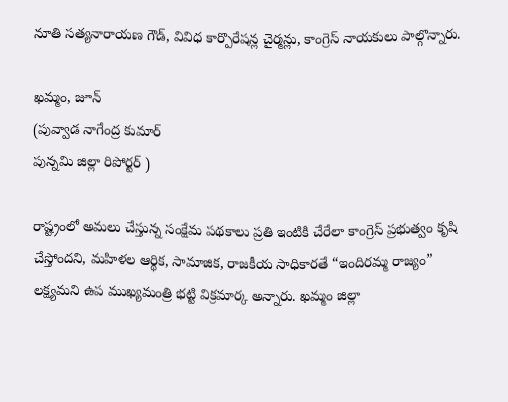నూతి సత్యనారాయణ గౌడ్, వివిధ కార్పొరేషన్ల చైర్మన్లు, కాంగ్రెస్ నాయకులు పాల్గొన్నారు.

ఖమ్మం, జూన్
(పువ్వాడ నాగేంద్ర కుమార్
పున్నమి జిల్లా రిపోర్టర్ )

రాష్ట్రంలో అమలు చేస్తున్న సంక్షేమ పథకాలు ప్రతి ఇంటికి చేరేలా కాంగ్రెస్ ప్రభుత్వం కృషి చేస్తోందని, మహిళల ఆర్థిక, సామాజిక, రాజకీయ సాధికారతే “ఇందిరమ్మ రాజ్యం” లక్ష్యమని ఉప ముఖ్యమంత్రి భట్టి విక్రమార్క అన్నారు. ఖమ్మం జిల్లా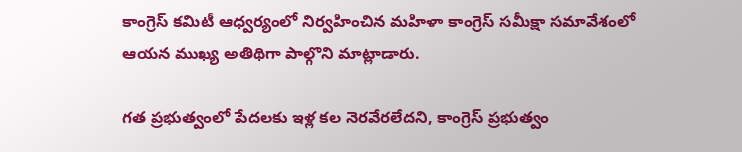కాంగ్రెస్ కమిటీ ఆధ్వర్యంలో నిర్వహించిన మహిళా కాంగ్రెస్ సమీక్షా సమావేశంలో ఆయన ముఖ్య అతిథిగా పాల్గొని మాట్లాడారు.

గత ప్రభుత్వంలో పేదలకు ఇళ్ల కల నెరవేరలేదని, కాంగ్రెస్ ప్రభుత్వం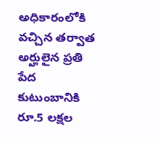అధికారంలోకి వచ్చిన తర్వాత అర్హులైన ప్రతి పేద కుటుంబానికి రూ.5 లక్షల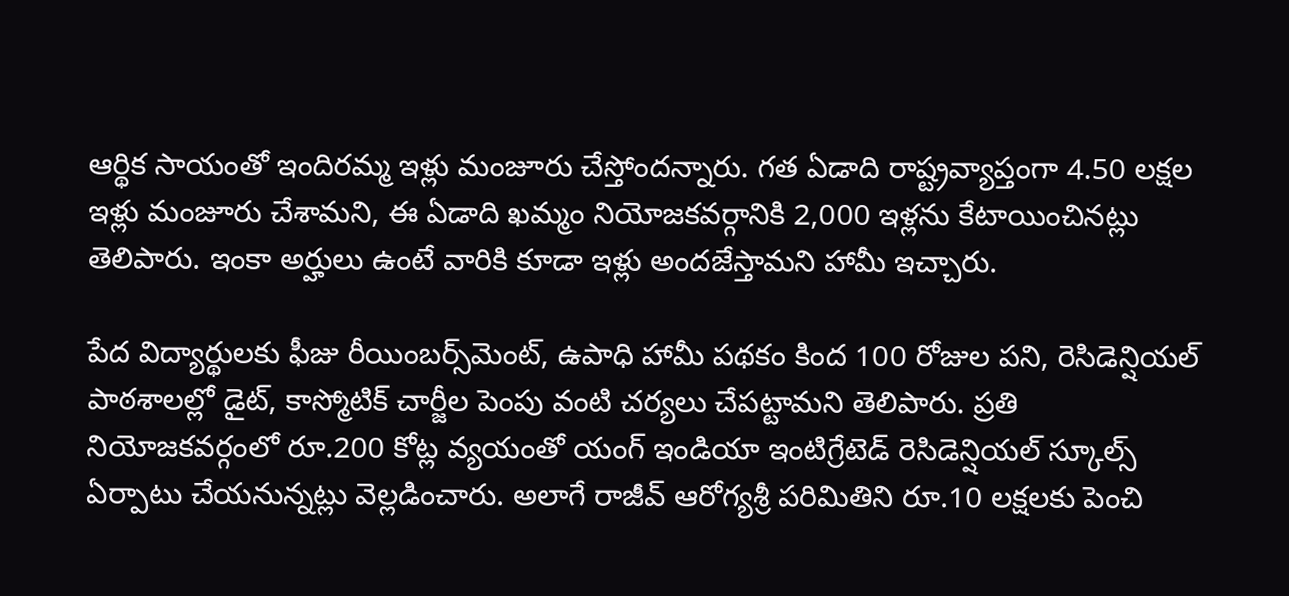ఆర్థిక సాయంతో ఇందిరమ్మ ఇళ్లు మంజూరు చేస్తోందన్నారు. గత ఏడాది రాష్ట్రవ్యాప్తంగా 4.50 లక్షల ఇళ్లు మంజూరు చేశామని, ఈ ఏడాది ఖమ్మం నియోజకవర్గానికి 2,000 ఇళ్లను కేటాయించినట్లు తెలిపారు. ఇంకా అర్హులు ఉంటే వారికి కూడా ఇళ్లు అందజేస్తామని హామీ ఇచ్చారు.

పేద విద్యార్థులకు ఫీజు రీయింబర్స్‌మెంట్, ఉపాధి హామీ పథకం కింద 100 రోజుల పని, రెసిడెన్షియల్ పాఠశాలల్లో డైట్, కాస్మోటిక్ చార్జీల పెంపు వంటి చర్యలు చేపట్టామని తెలిపారు. ప్రతి నియోజకవర్గంలో రూ.200 కోట్ల వ్యయంతో యంగ్ ఇండియా ఇంటిగ్రేటెడ్ రెసిడెన్షియల్ స్కూల్స్ ఏర్పాటు చేయనున్నట్లు వెల్లడించారు. అలాగే రాజీవ్ ఆరోగ్యశ్రీ పరిమితిని రూ.10 లక్షలకు పెంచి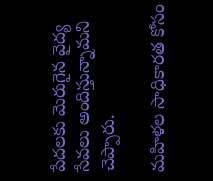పేదలకు మెరుగైన వైద్య సేవలు అందిస్తున్నామని చెప్పారు.

మహిళల సాధికారత కోసం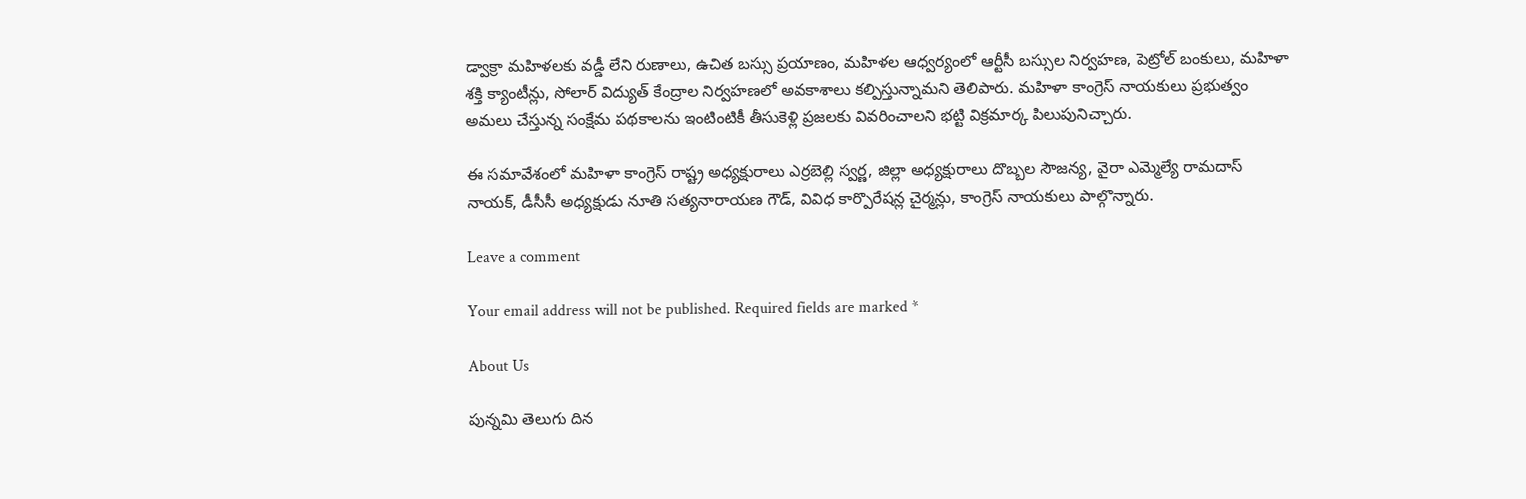డ్వాక్రా మహిళలకు వడ్డీ లేని రుణాలు, ఉచిత బస్సు ప్రయాణం, మహిళల ఆధ్వర్యంలో ఆర్టీసీ బస్సుల నిర్వహణ, పెట్రోల్ బంకులు, మహిళా శక్తి క్యాంటీన్లు, సోలార్ విద్యుత్ కేంద్రాల నిర్వహణలో అవకాశాలు కల్పిస్తున్నామని తెలిపారు. మహిళా కాంగ్రెస్ నాయకులు ప్రభుత్వం అమలు చేస్తున్న సంక్షేమ పథకాలను ఇంటింటికీ తీసుకెళ్లి ప్రజలకు వివరించాలని భట్టి విక్రమార్క పిలుపునిచ్చారు.

ఈ సమావేశంలో మహిళా కాంగ్రెస్ రాష్ట్ర అధ్యక్షురాలు ఎర్రబెల్లి స్వర్ణ, జిల్లా అధ్యక్షురాలు దొబ్బల సౌజన్య, వైరా ఎమ్మెల్యే రామదాస్ నాయక్, డీసీసీ అధ్యక్షుడు నూతి సత్యనారాయణ గౌడ్, వివిధ కార్పొరేషన్ల చైర్మన్లు, కాంగ్రెస్ నాయకులు పాల్గొన్నారు.

Leave a comment

Your email address will not be published. Required fields are marked *

About Us

పున్నమి తెలుగు దిన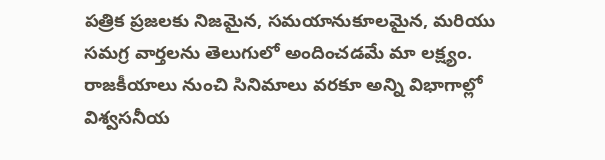పత్రిక ప్రజలకు నిజమైన, సమయానుకూలమైన, మరియు సమగ్ర వార్తలను తెలుగులో అందించడమే మా లక్ష్యం.
రాజకీయాలు నుంచి సినిమాలు వరకూ అన్ని విభాగాల్లో విశ్వసనీయ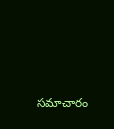సమాచారం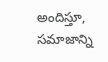అందిస్తూ, సమాజాన్ని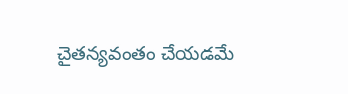చైతన్యవంతం చేయడమే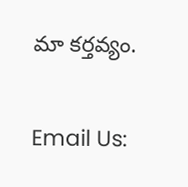మా కర్తవ్యం.

Email Us: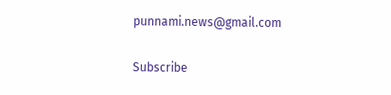punnami.news@gmail.com

Subscribe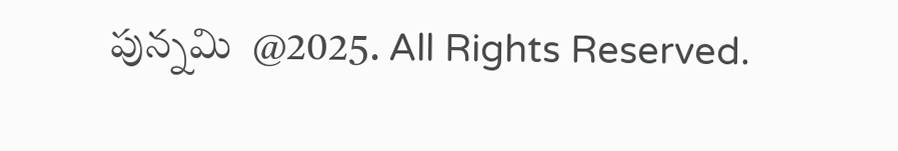పున్నమి  @2025. All Rights Reserved.